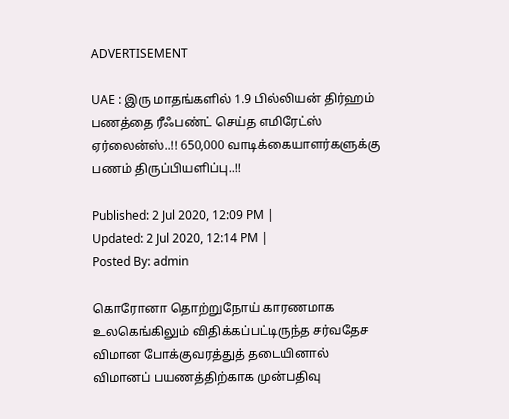ADVERTISEMENT

UAE : இரு மாதங்களில் 1.9 பில்லியன் திர்ஹம் பணத்தை ரீஃபண்ட் செய்த எமிரேட்ஸ் ஏர்லைன்ஸ்..!! 650,000 வாடிக்கையாளர்களுக்கு பணம் திருப்பியளிப்பு..!!

Published: 2 Jul 2020, 12:09 PM |
Updated: 2 Jul 2020, 12:14 PM |
Posted By: admin

கொரோனா தொற்றுநோய் காரணமாக உலகெங்கிலும் விதிக்கப்பட்டிருந்த சர்வதேச விமான போக்குவரத்துத் தடையினால் விமானப் பயணத்திற்காக முன்பதிவு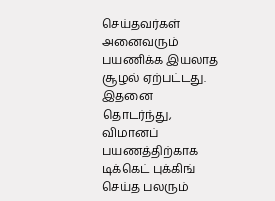செய்தவர்கள் அனைவரும் பயணிக்க இயலாத சூழல் ஏற்பட்டது. இதனை தொடர்ந்து, விமானப் பயணத்திற்காக டிக்கெட் புக்கிங் செய்த பலரும்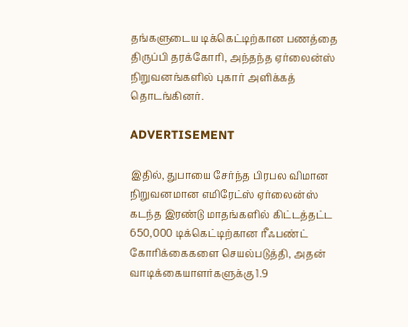தங்களுடைய டிக்கெட்டிற்கான பணத்தை திருப்பி தரக்கோரி, அந்தந்த ஏர்லைன்ஸ் நிறுவனங்களில் புகார் அளிக்கத் தொடங்கினர்.

ADVERTISEMENT

இதில், துபாயை சேர்ந்த பிரபல விமான நிறுவனமான எமிரேட்ஸ் ஏர்லைன்ஸ் கடந்த இரண்டு மாதங்களில் கிட்டத்தட்ட 650,000 டிக்கெட்டிற்கான ரீஃபண்ட் கோரிக்கைகளை செயல்படுத்தி, அதன் வாடிக்கையாளர்களுக்கு 1.9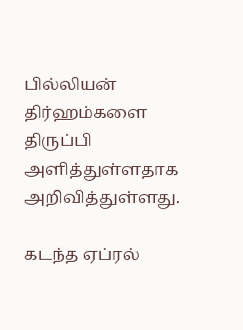பில்லியன் திர்ஹம்களை திருப்பி அளித்துள்ளதாக அறிவித்துள்ளது.

கடந்த ஏப்ரல்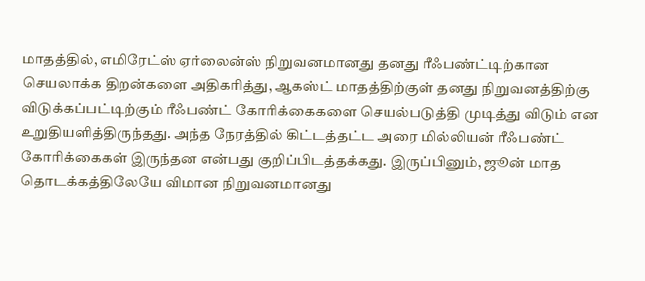மாதத்தில், எமிரேட்ஸ் ஏர்லைன்ஸ் நிறுவனமானது தனது ரீஃபண்ட்டிற்கான செயலாக்க திறன்களை அதிகரித்து, ஆகஸ்ட் மாதத்திற்குள் தனது நிறுவனத்திற்கு விடுக்கப்பட்டிற்கும் ரீஃபண்ட் கோரிக்கைகளை செயல்படுத்தி முடித்து விடும் என உறுதியளித்திருந்தது. அந்த நேரத்தில் கிட்டத்தட்ட அரை மில்லியன் ரீஃபண்ட் கோரிக்கைகள் இருந்தன என்பது குறிப்பிடத்தக்கது. இருப்பினும், ஜூன் மாத தொடக்கத்திலேயே விமான நிறுவனமானது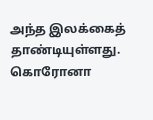அந்த இலக்கைத் தாண்டியுள்ளது. கொரோனா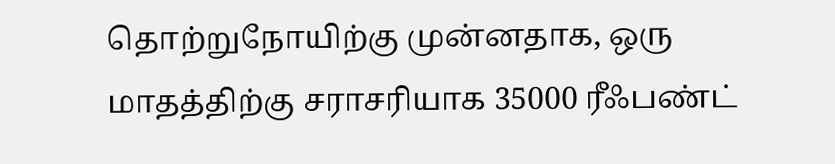தொற்றுநோயிற்கு முன்னதாக, ஒரு மாதத்திற்கு சராசரியாக 35000 ரீஃபண்ட்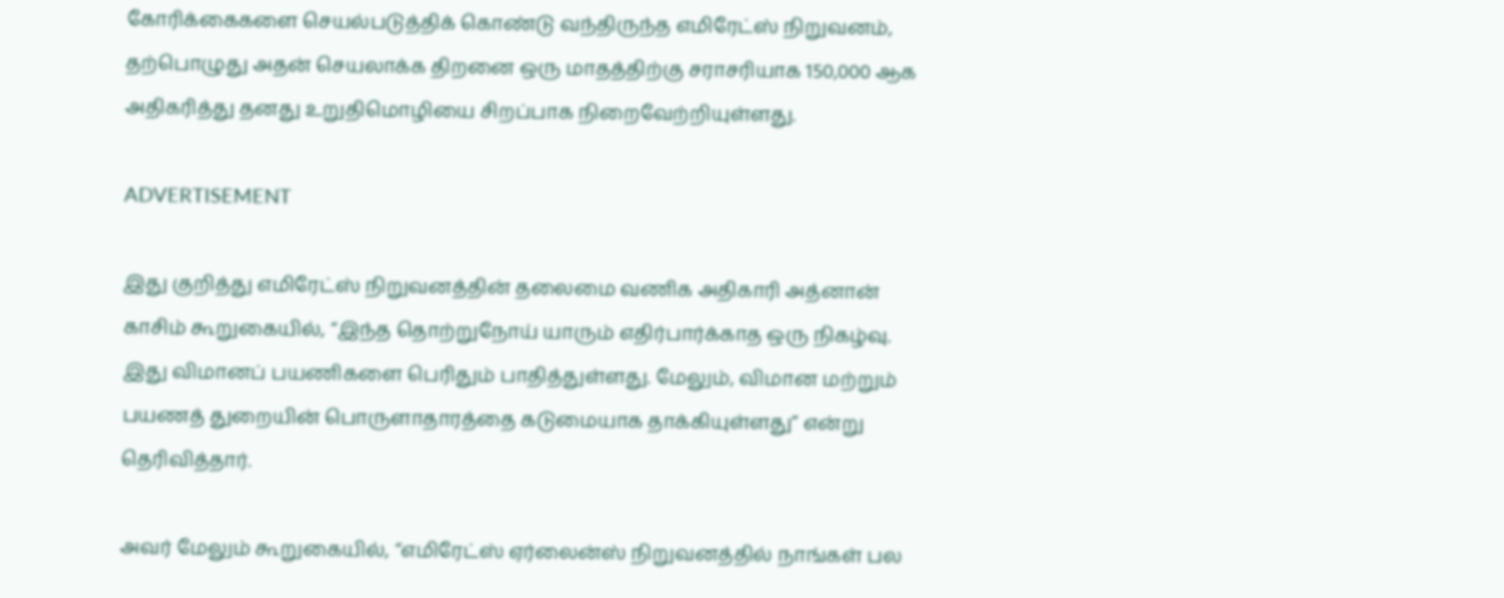கோரிக்கைகளை செயல்படுத்திக் கொண்டு வந்திருந்த எமிரேட்ஸ் நிறுவனம், தற்பொழுது அதன் செயலாக்க திறனை ஒரு மாதத்திற்கு சராசரியாக 150,000 ஆக அதிகரித்து தனது உறுதிமொழியை சிறப்பாக நிறைவேற்றியுள்ளது.

ADVERTISEMENT

இது குறித்து எமிரேட்ஸ் நிறுவனத்தின் தலைமை வணிக அதிகாரி அத்னான் காசிம் கூறுகையில், “இந்த தொற்றுநோய் யாரும் எதிர்பார்க்காத ஒரு நிகழ்வு. இது விமானப் பயணிகளை பெரிதும் பாதித்துள்ளது. மேலும், விமான மற்றும் பயணத் துறையின் பொருளாதாரத்தை கடுமையாக தாக்கியுள்ளது” என்று தெரிவித்தார்.

அவர் மேலும் கூறுகையில், “எமிரேட்ஸ் ஏர்லைன்ஸ் நிறுவனத்தில் நாங்கள் பல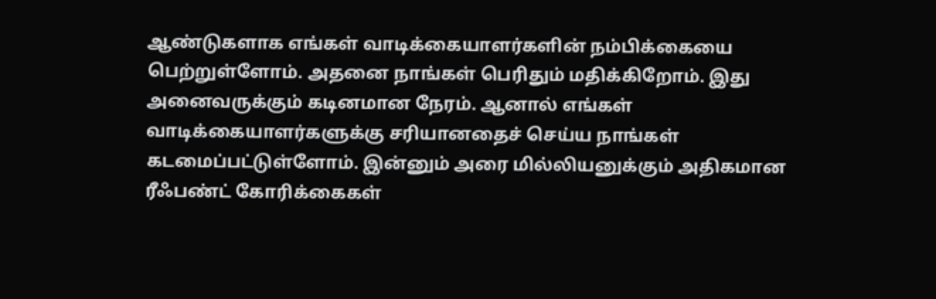ஆண்டுகளாக எங்கள் வாடிக்கையாளர்களின் நம்பிக்கையை பெற்றுள்ளோம். அதனை நாங்கள் பெரிதும் மதிக்கிறோம். இது அனைவருக்கும் கடினமான நேரம். ஆனால் எங்கள் வாடிக்கையாளர்களுக்கு சரியானதைச் செய்ய நாங்கள் கடமைப்பட்டுள்ளோம். இன்னும் அரை மில்லியனுக்கும் அதிகமான ரீஃபண்ட் கோரிக்கைகள்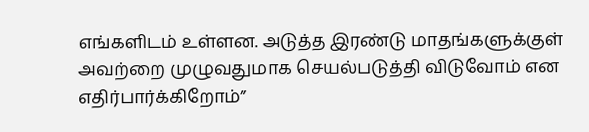எங்களிடம் உள்ளன. அடுத்த இரண்டு மாதங்களுக்குள் அவற்றை முழுவதுமாக செயல்படுத்தி விடுவோம் என எதிர்பார்க்கிறோம்”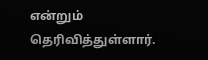என்றும் தெரிவித்துள்ளார்.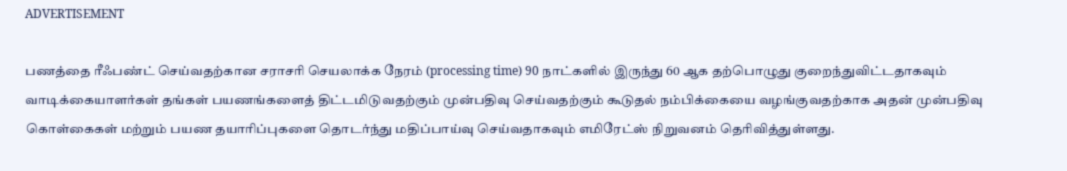ADVERTISEMENT

பணத்தை ரீஃபண்ட் செய்வதற்கான சராசரி செயலாக்க நேரம் (processing time) 90 நாட்களில் இருந்து 60 ஆக தற்பொழுது குறைந்துவிட்டதாகவும் வாடிக்கையாளர்கள் தங்கள் பயணங்களைத் திட்டமிடுவதற்கும் முன்பதிவு செய்வதற்கும் கூடுதல் நம்பிக்கையை வழங்குவதற்காக அதன் முன்பதிவு கொள்கைகள் மற்றும் பயண தயாரிப்புகளை தொடர்ந்து மதிப்பாய்வு செய்வதாகவும் எமிரேட்ஸ் நிறுவனம் தெரிவித்துள்ளது.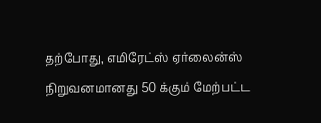தற்போது, எமிரேட்ஸ் ஏர்லைன்ஸ் நிறுவனமானது 50 க்கும் மேற்பட்ட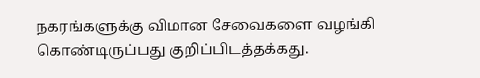நகரங்களுக்கு விமான சேவைகளை வழங்கி கொண்டிருப்பது குறிப்பிடத்தக்கது.